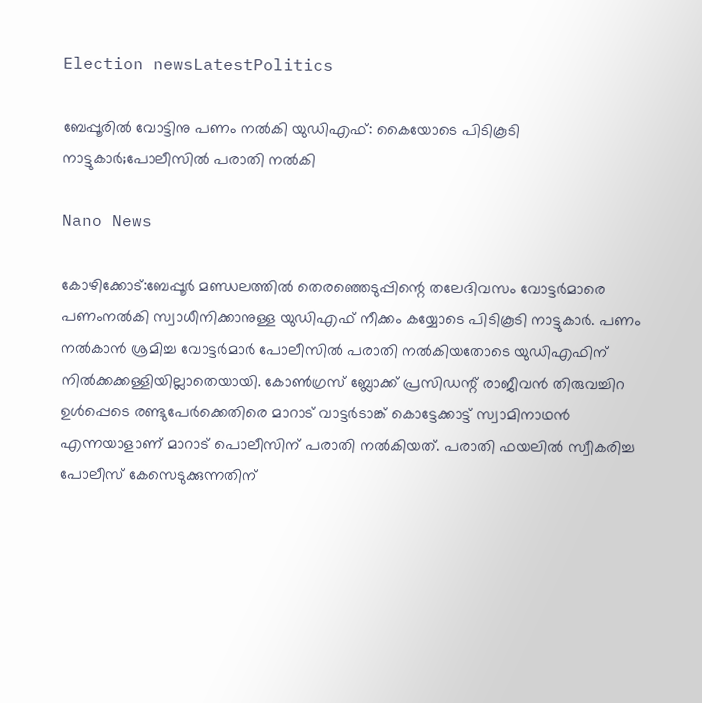Election newsLatestPolitics

ബേപ്പൂരിൽ വോട്ടിനു പണം നൽകി യുഡിഎഫ്: കൈയോടെ പിടികൂടി നാട്ടുകാർ;പോലീസിൽ പരാതി നൽകി

Nano News

കോഴിക്കോട്:ബേപ്പൂർ മണ്ഡലത്തിൽ തെരഞ്ഞെടുപ്പിന്റെ തലേദിവസം വോട്ടർമാരെ പണംനൽകി സ്വാധീനിക്കാനുള്ള യുഡിഎഫ് നീക്കം കയ്യോടെ പിടികൂടി നാട്ടുകാർ. പണം നൽകാൻ ശ്രമിച്ച വോട്ടർമാർ പോലീസിൽ പരാതി നൽകിയതോടെ യുഡിഎഫിന് നിൽക്കക്കള്ളിയില്ലാതെയായി. കോൺഗ്രസ് ബ്ലോക്ക് പ്രസിഡന്റ് രാജീവൻ തിരുവച്ചിറ ഉൾപ്പെടെ രണ്ടുപേർക്കെതിരെ മാറാട് വാട്ടർടാങ്ക് കൊട്ടേക്കാട്ട് സ്വാമിനാഥൻ എന്നയാളാണ് മാറാട് പൊലീസിന് പരാതി നൽകിയത്. പരാതി ഫയലിൽ സ്വീകരിച്ച പോലീസ് കേസെടുക്കുന്നതിന്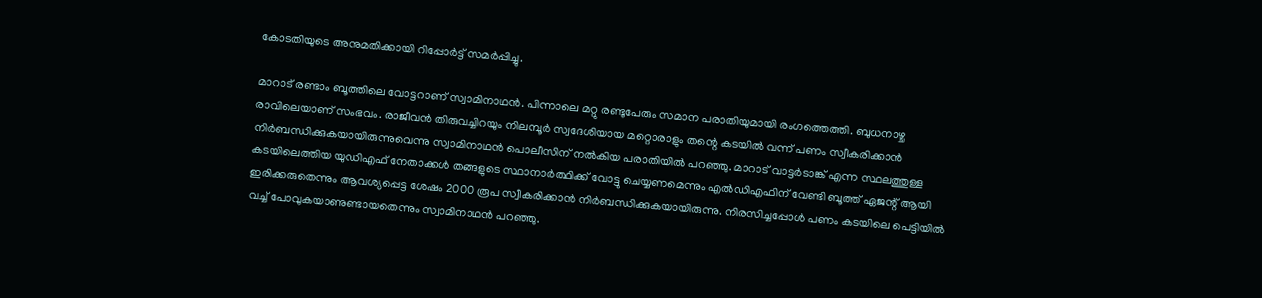കോടതിയുടെ അനുമതിക്കായി റിപ്പോർട്ട് സമർപ്പിച്ചു.

മാറാട് രണ്ടാം ബൂത്തിലെ വോട്ടറാണ് സ്വാമിനാഥൻ. പിന്നാലെ മറ്റു രണ്ടുപേരും സമാന പരാതിയുമായി രംഗത്തെത്തി. ബുധനാഴ്ച രാവിലെയാണ് സംഭവം. രാജീവൻ തിരുവച്ചിറയും നിലമ്പൂർ സ്വദേശിയായ മറ്റൊരാളും തന്റെ കടയിൽ വന്ന് പണം സ്വീകരിക്കാൻ നിർബന്ധിക്കുകയായിരുന്നുവെന്നു സ്വാമിനാഥൻ പൊലീസിന് നൽകിയ പരാതിയിൽ പറഞ്ഞു. മാറാട് വാട്ടർടാങ്ക് എന്ന സ്ഥലത്തുള്ള കടയിലെത്തിയ യുഡിഎഫ് നേതാക്കൾ തങ്ങളുടെ സ്ഥാനാർത്ഥിക്ക് വോട്ടു ചെയ്യണമെന്നും എൽഡിഎഫിന് വേണ്ടി ബൂത്ത് ഏജന്റ്‌ ആയി ഇരിക്കരുതെന്നും ആവശ്യപ്പെട്ട ശേഷം 2000 രൂപ സ്വീകരിക്കാൻ നിർബന്ധിക്കുകയായിരുന്നു. നിരസിച്ചപ്പോൾ പണം കടയിലെ പെട്ടിയിൽ വച്ച് പോവുകയാണുണ്ടായതെന്നും സ്വാമിനാഥൻ പറഞ്ഞു.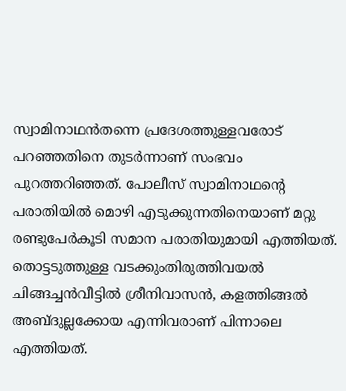സ്വാമിനാഥൻതന്നെ പ്രദേശത്തുള്ളവരോട് പറഞ്ഞതിനെ തുടർന്നാണ് സംഭവം പുറത്തറിഞ്ഞത്. പോലീസ് സ്വാമിനാഥന്റെ പരാതിയിൽ മൊഴി എടുക്കുന്നതിനെയാണ് മറ്റു രണ്ടുപേർകൂടി സമാന പരാതിയുമായി എത്തിയത്. തൊട്ടടുത്തുള്ള വടക്കുംതിരുത്തിവയൽ ചിങ്ങച്ചൻവീട്ടിൽ ശ്രീനിവാസൻ, കളത്തിങ്ങൽ അബ്ദുല്ലക്കോയ എന്നിവരാണ് പിന്നാലെ എത്തിയത്.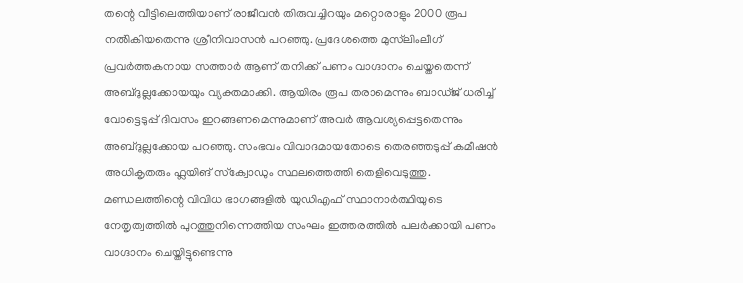തന്റെ വീട്ടിലെത്തിയാണ് രാജീവൻ തിരുവച്ചിറയും മറ്റൊരാളും 2000 രൂപ നൽികിയതെന്നു ശ്രീനിവാസൻ പറഞ്ഞു. പ്രദേശത്തെ മുസ്‌ലിംലീഗ് പ്രവർത്തകനായ സത്താർ ആണ് തനിക്ക് പണം വാഗ്ദാനം ചെയ്തതെന്ന് അബ്‍ദുല്ലക്കോയയും വ്യക്തമാക്കി. ആയിരം രൂപ തരാമെന്നും ബാഡ്ജ് ധരിച്ച് വോട്ടെടുപ്പ് ദിവസം ഇറങ്ങണമെന്നുമാണ് അവർ ആവശ്യപ്പെട്ടതെന്നും അബ്ദുല്ലക്കോയ പറഞ്ഞു. സംഭവം വിവാദമായതോടെ തെരഞ്ഞടുപ്പ് കമീഷൻ അധികൃതരും ഫ്ലയിങ് സ്‌ക്വോഡും സ്ഥലത്തെത്തി തെളിവെടുത്തു. മണ്ഡലത്തിന്റെ വിവിധ ഭാഗങ്ങളിൽ യുഡിഎഫ് സ്ഥാനാർത്ഥിയുടെ നേതൃത്വത്തിൽ പുറത്തുനിന്നെത്തിയ സംഘം ഇത്തരത്തിൽ പലർക്കായി പണം വാഗ്ദാനം ചെയ്തിട്ടുണ്ടെന്നു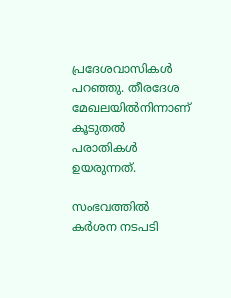പ്രദേശവാസികൾ പറഞ്ഞു. തീരദേശ മേഖലയിൽനിന്നാണ് കൂടുതൽ പരാതികൾ ഉയരുന്നത്.

സംഭവത്തിൽ കർശന നടപടി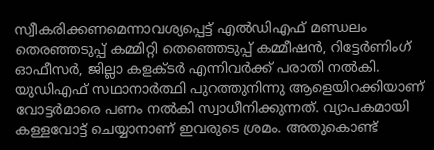സ്വീകരിക്കണമെന്നാവശ്യപ്പെട്ട് എൽഡിഎഫ് മണ്ഡലം തെരഞ്ഞടുപ്പ് കമ്മിറ്റി തെഞ്ഞെടുപ്പ് കമ്മീഷൻ, റിട്ടേർണിംഗ് ഓഫീസർ, ജില്ലാ കളക്ടർ എന്നിവർക്ക് പരാതി നൽകി. യുഡിഎഫ് സഥാനാർത്ഥി പുറത്തുനിന്നു ആളെയിറക്കിയാണ് വോട്ടർമാരെ പണം നൽകി സ്വാധീനിക്കുന്നത്. വ്യാപകമായി കള്ളവോട്ട് ചെയ്യാനാണ് ഇവരുടെ ശ്രമം. അതുകൊണ്ട്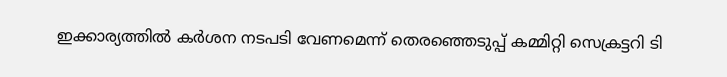ഇക്കാര്യത്തിൽ കർശന നടപടി വേണമെന്ന് തെരഞ്ഞെടുപ്പ് കമ്മിറ്റി സെക്രട്ടറി ടി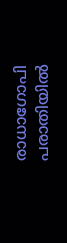രാധാഗോപി പരാതിയിൽ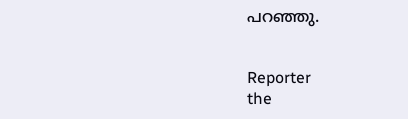പറഞ്ഞു.


Reporter
the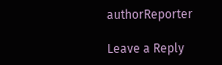authorReporter

Leave a Reply